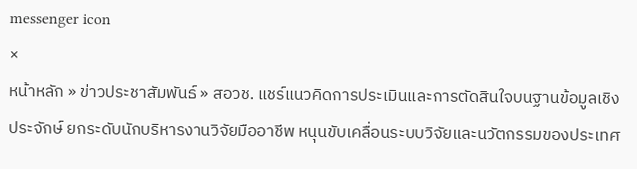messenger icon
×
หน้าหลัก » ข่าวประชาสัมพันธ์ » สอวช. แชร์แนวคิดการประเมินและการตัดสินใจบนฐานข้อมูลเชิงประจักษ์ ยกระดับนักบริหารงานวิจัยมืออาชีพ หนุนขับเคลื่อนระบบวิจัยและนวัตกรรมของประเทศ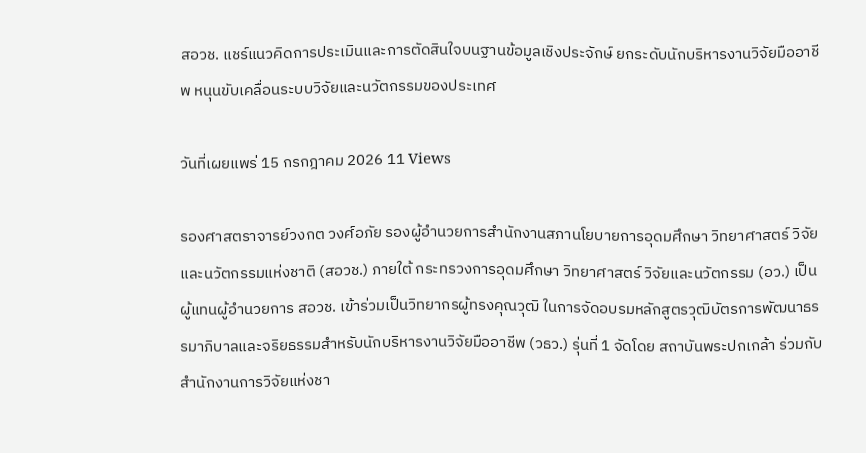สอวช. แชร์แนวคิดการประเมินและการตัดสินใจบนฐานข้อมูลเชิงประจักษ์ ยกระดับนักบริหารงานวิจัยมืออาชีพ หนุนขับเคลื่อนระบบวิจัยและนวัตกรรมของประเทศ

วันที่เผยแพร่ 15 กรกฎาคม 2026 11 Views

รองศาสตราจารย์วงกต วงศ์อภัย รองผู้อำนวยการสำนักงานสภานโยบายการอุดมศึกษา วิทยาศาสตร์ วิจัยและนวัตกรรมแห่งชาติ (สอวช.) ภายใต้ กระทรวงการอุดมศึกษา วิทยาศาสตร์ วิจัยและนวัตกรรม (อว.) เป็นผู้แทนผู้อำนวยการ สอวช. เข้าร่วมเป็นวิทยากรผู้ทรงคุณวุฒิ ในการจัดอบรมหลักสูตรวุฒิบัตรการพัฒนาธรรมาภิบาลและจริยธรรมสำหรับนักบริหารงานวิจัยมืออาชีพ (วธว.) รุ่นที่ 1 จัดโดย สถาบันพระปกเกล้า ร่วมกับ สำนักงานการวิจัยแห่งชา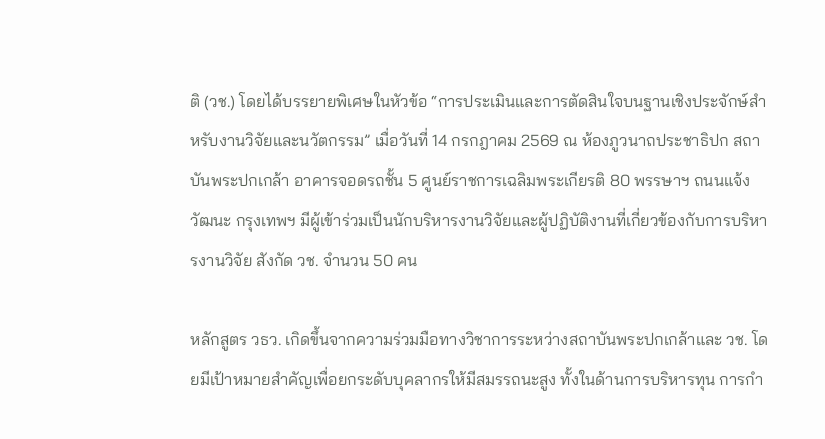ติ (วช.) โดยได้บรรยายพิเศษในหัวข้อ “การประเมินและการตัดสินใจบนฐานเชิงประจักษ์สำหรับงานวิจัยและนวัตกรรม” เมื่อวันที่ 14 กรกฎาคม 2569 ณ ห้องภูวนาถประชาธิปก สถาบันพระปกเกล้า อาคารจอดรถชั้น 5 ศูนย์ราชการเฉลิมพระเกียรติ 80 พรรษาฯ ถนนแจ้งวัฒนะ กรุงเทพฯ มีผู้เข้าร่วมเป็นนักบริหารงานวิจัยและผู้ปฏิบัติงานที่เกี่ยวข้องกับการบริหารงานวิจัย สังกัด วช. จำนวน 50 คน

หลักสูตร วธว. เกิดขึ้นจากความร่วมมือทางวิชาการระหว่างสถาบันพระปกเกล้าและ วช. โดยมีเป้าหมายสำคัญเพื่อยกระดับบุคลากรให้มีสมรรถนะสูง ทั้งในด้านการบริหารทุน การกำ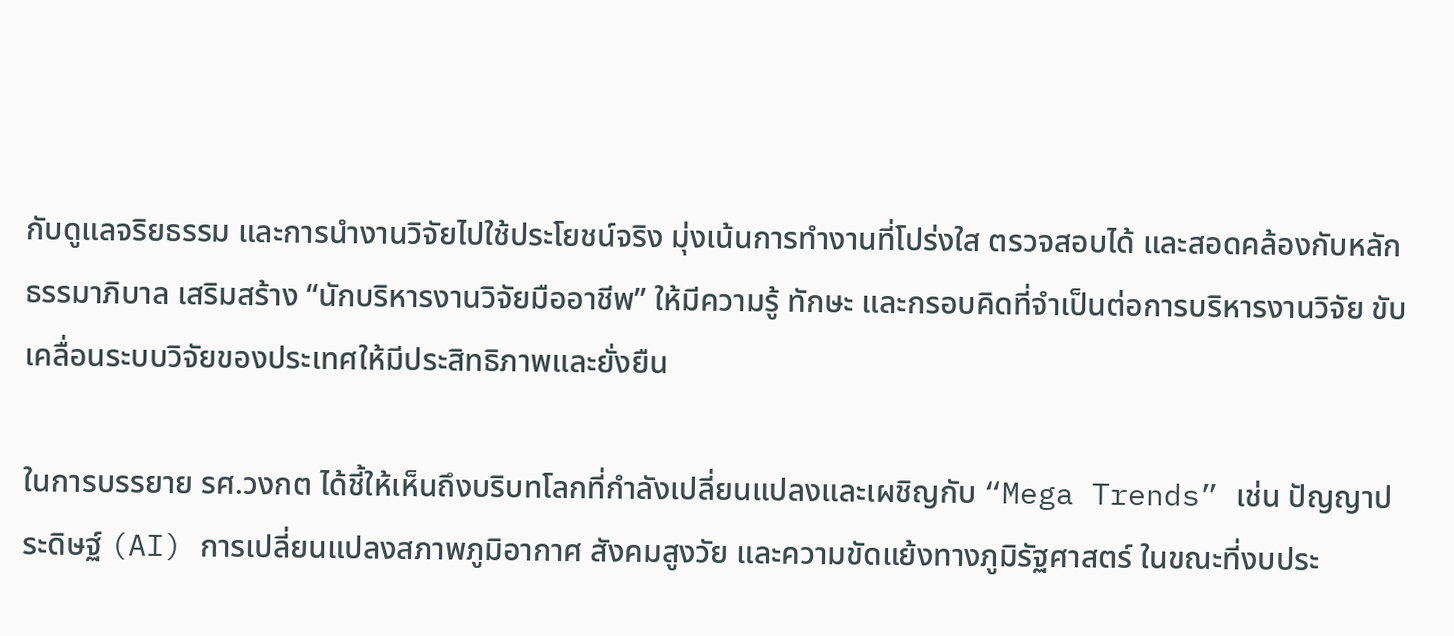กับดูแลจริยธรรม และการนำงานวิจัยไปใช้ประโยชน์จริง มุ่งเน้นการทำงานที่โปร่งใส ตรวจสอบได้ และสอดคล้องกับหลักธรรมาภิบาล เสริมสร้าง “นักบริหารงานวิจัยมืออาชีพ” ให้มีความรู้ ทักษะ และกรอบคิดที่จำเป็นต่อการบริหารงานวิจัย ขับเคลื่อนระบบวิจัยของประเทศให้มีประสิทธิภาพและยั่งยืน

ในการบรรยาย รศ.วงกต ได้ชี้ให้เห็นถึงบริบทโลกที่กำลังเปลี่ยนแปลงและเผชิญกับ “Mega Trends” เช่น ปัญญาประดิษฐ์ (AI) การเปลี่ยนแปลงสภาพภูมิอากาศ สังคมสูงวัย และความขัดแย้งทางภูมิรัฐศาสตร์ ในขณะที่งบประ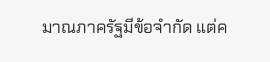มาณภาครัฐมีข้อจำกัด แต่ค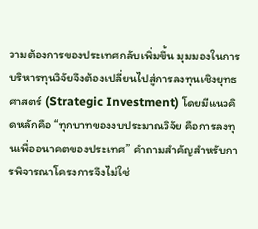วามต้องการของประเทศกลับเพิ่มขึ้น มุมมองในการบริหารทุนวิจัยจึงต้องเปลี่ยนไปสู่การลงทุนเชิงยุทธศาสตร์ (Strategic Investment) โดยมีแนวคิดหลักคือ “ทุกบาทของงบประมาณวิจัย คือการลงทุนเพื่ออนาคตของประเทศ” คำถามสำคัญสำหรับการพิจารณาโครงการจึงไม่ใช่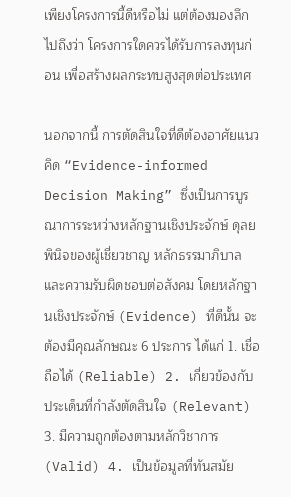เพียงโครงการนี้ดีหรือไม่ แต่ต้องมองลึกไปถึงว่า โครงการใดควรได้รับการลงทุนก่อน เพื่อสร้างผลกระทบสูงสุดต่อประเทศ

นอกจากนี้ การตัดสินใจที่ดีต้องอาศัยแนวคิด “Evidence-informed Decision Making” ซึ่งเป็นการบูรณาการระหว่างหลักฐานเชิงประจักษ์ ดุลยพินิจของผู้เชี่ยวชาญ หลักธรรมาภิบาล และความรับผิดชอบต่อสังคม โดยหลักฐานเชิงประจักษ์ (Evidence) ที่ดีนั้น จะต้องมีคุณลักษณะ 6 ประการ ได้แก่ 1. เชื่อถือได้ (Reliable) 2. เกี่ยวข้องกับประเด็นที่กำลังตัดสินใจ (Relevant) 3. มีความถูกต้องตามหลักวิชาการ (Valid) 4. เป็นข้อมูลที่ทันสมัย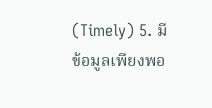(Timely) 5. มีข้อมูลเพียงพอ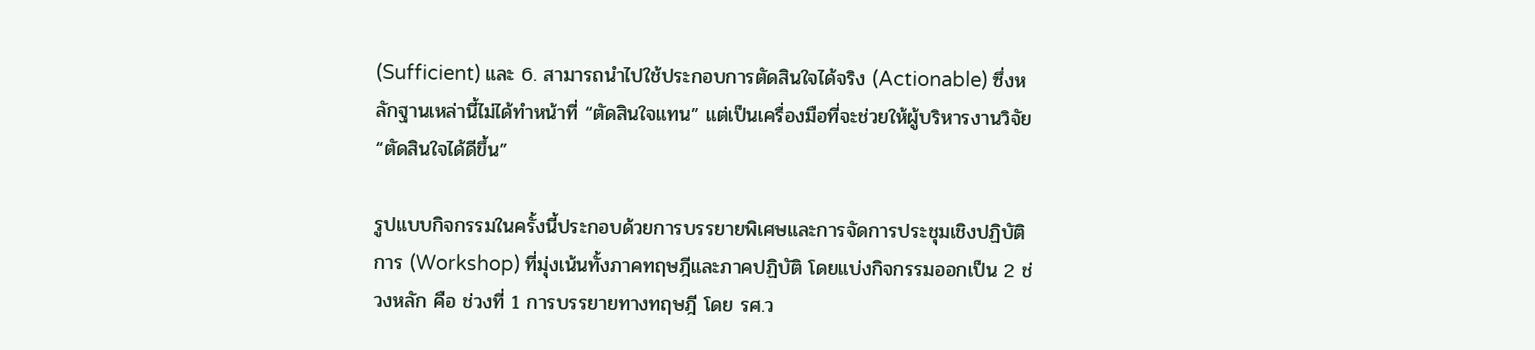(Sufficient) และ 6. สามารถนำไปใช้ประกอบการตัดสินใจได้จริง (Actionable) ซึ่งหลักฐานเหล่านี้ไม่ได้ทำหน้าที่ “ตัดสินใจแทน” แต่เป็นเครื่องมือที่จะช่วยให้ผู้บริหารงานวิจัย “ตัดสินใจได้ดีขึ้น”

รูปแบบกิจกรรมในครั้งนี้ประกอบด้วยการบรรยายพิเศษและการจัดการประชุมเชิงปฏิบัติการ (Workshop) ที่มุ่งเน้นทั้งภาคทฤษฎีและภาคปฏิบัติ โดยแบ่งกิจกรรมออกเป็น 2 ช่วงหลัก คือ ช่วงที่ 1 การบรรยายทางทฤษฎี โดย รศ.ว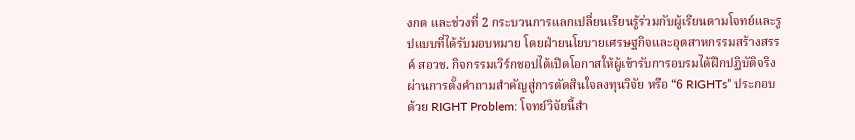งกต และช่วงที่ 2 กระบวนการแลกเปลี่ยนเรียนรู้ร่วมกับผู้เรียนตามโจทย์และรูปแบบที่ได้รับมอบหมาย โดยฝ่ายนโยบายเศรษฐกิจและอุตสาหกรรมสร้างสรรค์ สอวช. กิจกรรมเวิร์กชอปได้เปิดโอกาสให้ผู้เข้ารับการอบรมได้ฝึกปฏิบัติจริง ผ่านการตั้งคำถามสำคัญสู่การตัดสินใจลงทุนวิจัย หรือ “6 RIGHTs” ประกอบด้วย RIGHT Problem: โจทย์วิจัยนี้สำ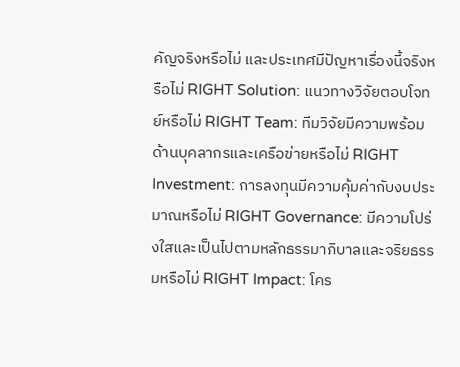คัญจริงหรือไม่ และประเทศมีปัญหาเรื่องนี้จริงหรือไม่ RIGHT Solution: แนวทางวิจัยตอบโจทย์หรือไม่ RIGHT Team: ทีมวิจัยมีความพร้อมด้านบุคลากรและเครือข่ายหรือไม่ RIGHT Investment: การลงทุนมีความคุ้มค่ากับงบประมาณหรือไม่ RIGHT Governance: มีความโปร่งใสและเป็นไปตามหลักธรรมาภิบาลและจริยธรรมหรือไม่ RIGHT Impact: โคร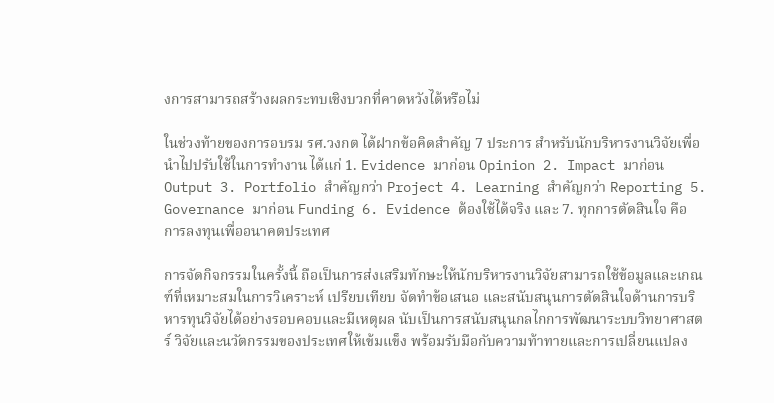งการสามารถสร้างผลกระทบเชิงบวกที่คาดหวังได้หรือไม่

ในช่วงท้ายของการอบรม รศ.วงกต ได้ฝากข้อคิดสำคัญ 7 ประการ สำหรับนักบริหารงานวิจัยเพื่อนำไปปรับใช้ในการทำงาน ได้แก่ 1. Evidence มาก่อน Opinion 2. Impact มาก่อน Output 3. Portfolio สำคัญกว่า Project 4. Learning สำคัญกว่า Reporting 5. Governance มาก่อน Funding 6. Evidence ต้องใช้ได้จริง และ 7. ทุกการตัดสินใจ คือ การลงทุนเพื่ออนาคตประเทศ

การจัดกิจกรรมในครั้งนี้ ถือเป็นการส่งเสริมทักษะให้นักบริหารงานวิจัยสามารถใช้ข้อมูลและเกณฑ์ที่เหมาะสมในการวิเคราะห์ เปรียบเทียบ จัดทำข้อเสนอ และสนับสนุนการตัดสินใจด้านการบริหารทุนวิจัยได้อย่างรอบคอบและมีเหตุผล นับเป็นการสนับสนุนกลไกการพัฒนาระบบวิทยาศาสตร์ วิจัยและนวัตกรรมของประเทศให้เข้มแข็ง พร้อมรับมือกับความท้าทายและการเปลี่ยนแปลง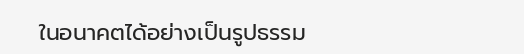ในอนาคตได้อย่างเป็นรูปธรรม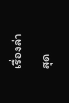เรื่องล่าสุด